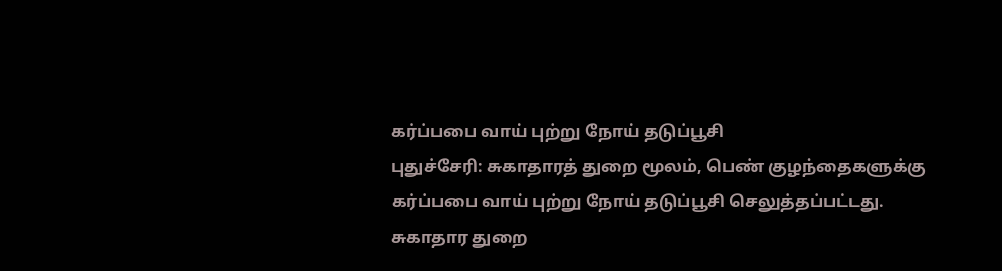கர்ப்பபை வாய் புற்று நோய் தடுப்பூசி
புதுச்சேரி: சுகாதாரத் துறை மூலம், பெண் குழந்தைகளுக்கு கர்ப்பபை வாய் புற்று நோய் தடுப்பூசி செலுத்தப்பட்டது.
சுகாதார துறை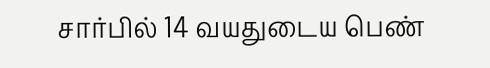சார்பில் 14 வயதுடைய பெண்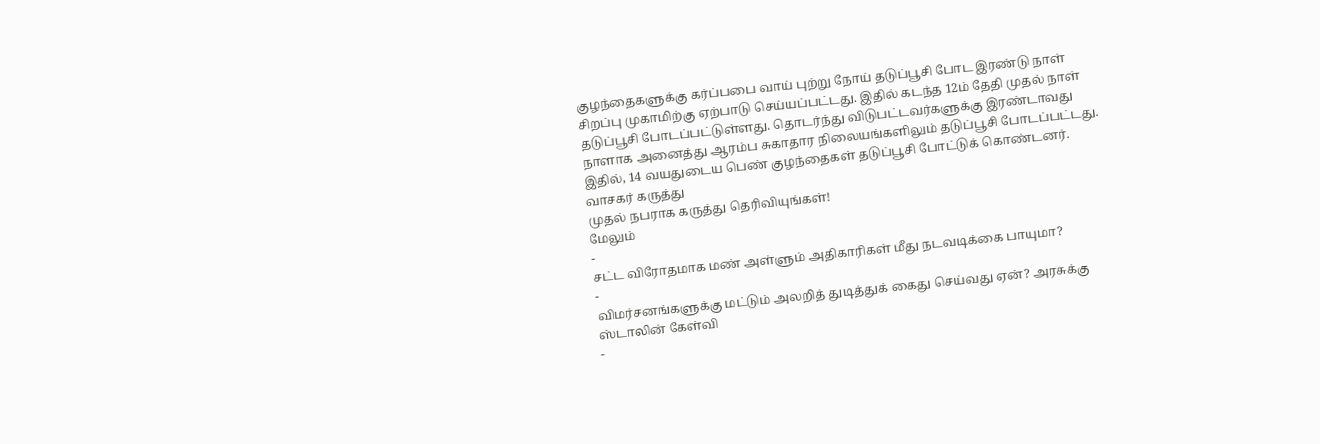குழந்தைகளுக்கு கர்ப்பபை வாய் புற்று நோய் தடுப்பூசி போட இரண்டு நாள் சிறப்பு முகாமிற்கு ஏற்பாடு செய்யப்பட்டது. இதில் கடந்த 12ம் தேதி முதல் நாள் தடுப்பூசி போடப்பட்டுள்ளது. தொடர்ந்து விடுபட்டவர்களுக்கு இரண்டாவது நாளாக அனைத்து ஆரம்ப சுகாதார நிலையங்களிலும் தடுப்பூசி போடப்பட்டது. இதில், 14 வயதுடைய பெண் குழந்தைகள் தடுப்பூசி போட்டுக் கொண்டனர்.
வாசகர் கருத்து
முதல் நபராக கருத்து தெரிவியுங்கள்!
மேலும்
-
சட்ட விரோதமாக மண் அள்ளும் அதிகாரிகள் மீது நடவடிக்கை பாயுமா?
-
விமர்சனங்களுக்கு மட்டும் அலறித் துடித்துக் கைது செய்வது ஏன்? அரசுக்கு ஸ்டாலின் கேள்வி
-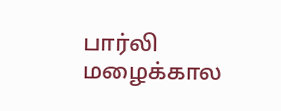பார்லி மழைக்கால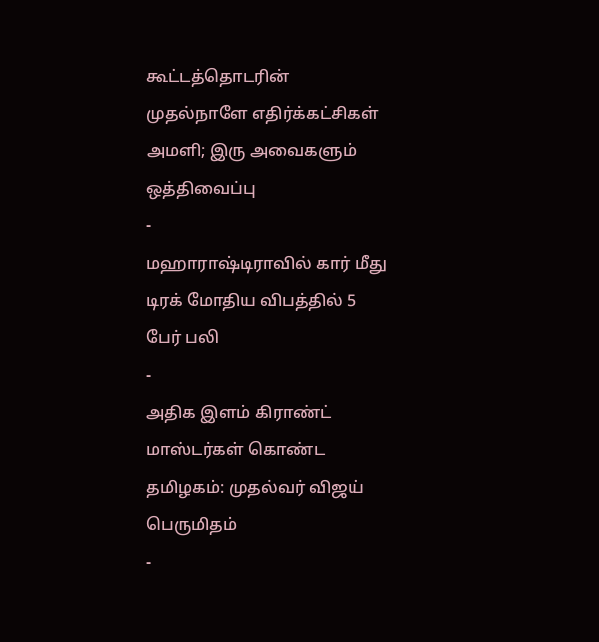கூட்டத்தொடரின் முதல்நாளே எதிர்க்கட்சிகள் அமளி; இரு அவைகளும் ஒத்திவைப்பு
-
மஹாராஷ்டிராவில் கார் மீது டிரக் மோதிய விபத்தில் 5 பேர் பலி
-
அதிக இளம் கிராண்ட் மாஸ்டர்கள் கொண்ட தமிழகம்: முதல்வர் விஜய் பெருமிதம்
-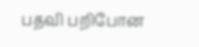பதவி பறிபோன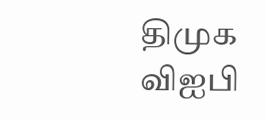திமுக விஐபி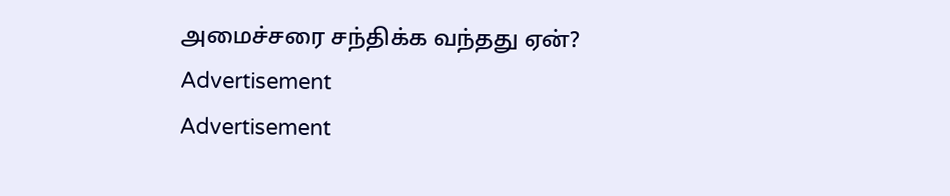அமைச்சரை சந்திக்க வந்தது ஏன்?
Advertisement
Advertisement